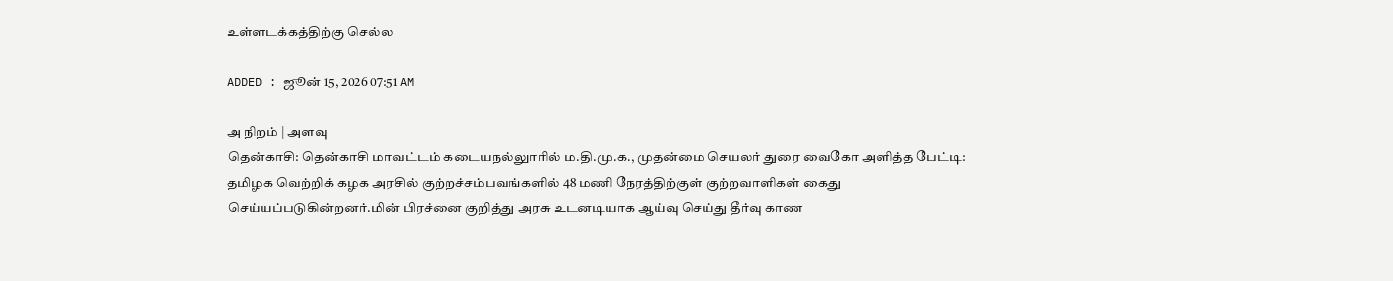உள்ளடக்கத்திற்கு செல்ல

ADDED : ஜூன் 15, 2026 07:51 AM

அ நிறம் | அளவு
தென்காசி: தென்காசி மாவட்டம் கடையநல்லுாரில் ம.தி.மு.க., முதன்மை செயலர் துரை வைகோ அளித்த பேட்டி:
தமிழக வெற்றிக் கழக அரசில் குற்றச்சம்பவங்களில் 48 மணி நேரத்திற்குள் குற்றவாளிகள் கைது செய்யப்படுகின்றனர்.மின் பிரச்னை குறித்து அரசு உடனடியாக ஆய்வு செய்து தீர்வு காண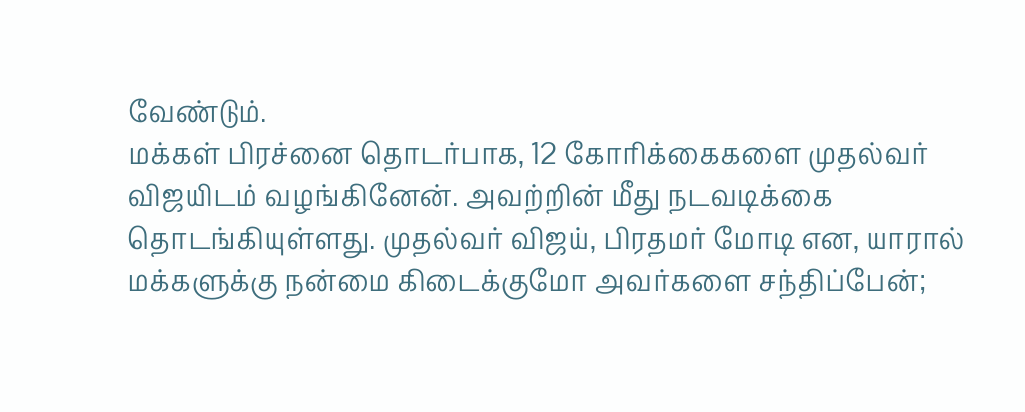வேண்டும்.
மக்கள் பிரச்னை தொடர்பாக, 12 கோரிக்கைகளை முதல்வர் விஜயிடம் வழங்கினேன். அவற்றின் மீது நடவடிக்கை தொடங்கியுள்ளது. முதல்வர் விஜய், பிரதமர் மோடி என, யாரால் மக்களுக்கு நன்மை கிடைக்குமோ அவர்களை சந்திப்பேன்;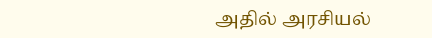அதில் அரசியல்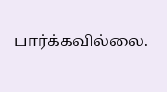பார்க்கவில்லை.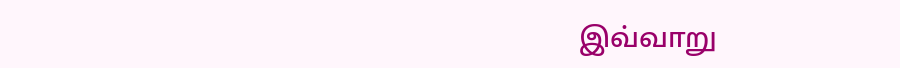இவ்வாறு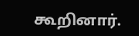கூறினார்.